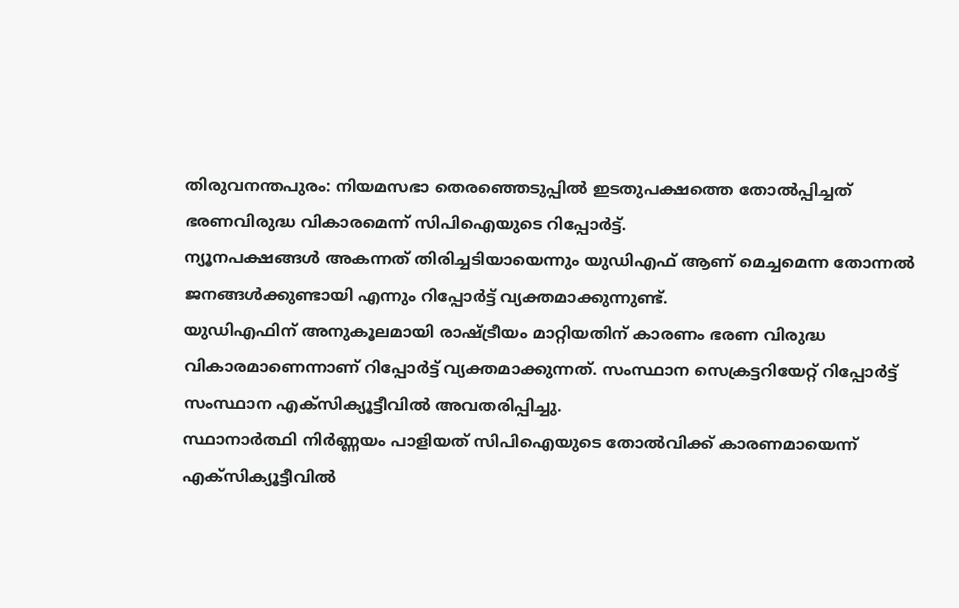തിരുവനന്തപുരം: നിയമസഭാ തെരഞ്ഞെടുപ്പിൽ ഇടതുപക്ഷത്തെ തോൽപ്പിച്ചത് ഭരണവിരുദ്ധ വികാരമെന്ന് സിപിഐയുടെ റിപ്പോർട്ട്.
ന്യൂനപക്ഷങ്ങൾ അകന്നത് തിരിച്ചടിയായെന്നും യുഡിഎഫ് ആണ് മെച്ചമെന്ന തോന്നൽ ജനങ്ങൾക്കുണ്ടായി എന്നും റിപ്പോർട്ട് വ്യക്തമാക്കുന്നുണ്ട്.
യുഡിഎഫിന് അനുകൂലമായി രാഷ്ട്രീയം മാറ്റിയതിന് കാരണം ഭരണ വിരുദ്ധ വികാരമാണെന്നാണ് റിപ്പോർട്ട് വ്യക്തമാക്കുന്നത്. സംസ്ഥാന സെക്രട്ടറിയേറ്റ് റിപ്പോർട്ട് സംസ്ഥാന എക്സിക്യൂട്ടീവിൽ അവതരിപ്പിച്ചു.
സ്ഥാനാർത്ഥി നിർണ്ണയം പാളിയത് സിപിഐയുടെ തോൽവിക്ക് കാരണമായെന്ന് എക്സിക്യൂട്ടീവിൽ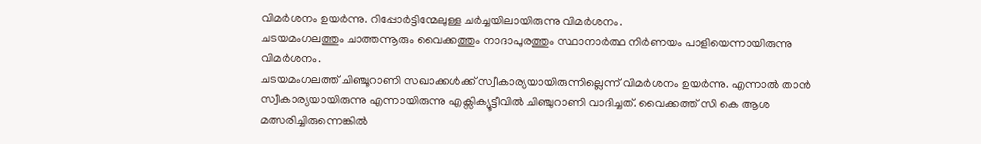വിമർശനം ഉയർന്നു. റിപ്പോർട്ടിന്മേലുള്ള ചർച്ചയിലായിരുന്നു വിമർശനം.
ചടയമംഗലത്തും ചാത്തന്നൂരും വൈക്കത്തും നാദാപുരത്തും സ്ഥാനാർത്ഥ നിർണയം പാളിയെന്നായിരുന്നു വിമർശനം.
ചടയമംഗലത്ത് ചിഞ്ചൂറാണി സഖാക്കൾക്ക് സ്വീകാര്യയായിരുന്നില്ലെന്ന് വിമർശനം ഉയർന്നു. എന്നാൽ താൻ സ്വീകാര്യയായിരുന്നു എന്നായിരുന്നു എക്സിക്യൂട്ടീവിൽ ചിഞ്ചുറാണി വാദിച്ചത്. വൈക്കത്ത് സി കെ ആശ മത്സരിച്ചിരുന്നെങ്കിൽ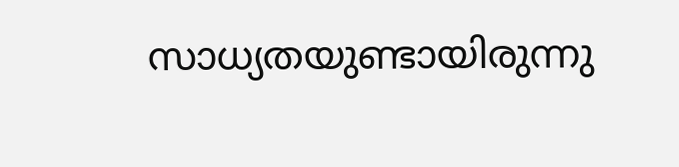സാധ്യതയുണ്ടായിരുന്നു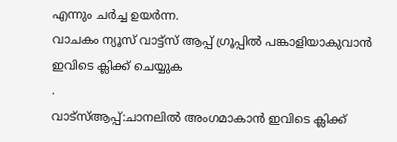എന്നും ചർച്ച ഉയർന്ന.
വാചകം ന്യൂസ് വാട്ട്സ് ആപ്പ് ഗ്രൂപ്പിൽ പങ്കാളിയാകുവാൻ
ഇവിടെ ക്ലിക്ക് ചെയ്യുക
.
വാട്സ്ആപ്പ്:ചാനലിൽ അംഗമാകാൻ ഇവിടെ ക്ലിക്ക്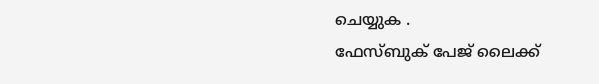ചെയ്യുക .
ഫേസ്ബുക് പേജ് ലൈക്ക്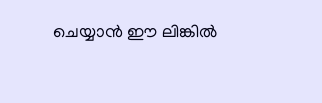ചെയ്യാൻ ഈ ലിങ്കിൽ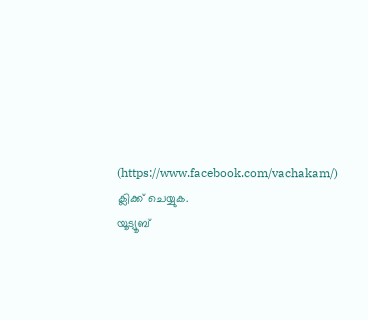(https://www.facebook.com/vachakam/) ക്ലിക്ക് ചെയ്യുക.
യൂട്യൂബ്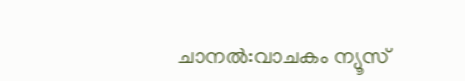ചാനൽ:വാചകം ന്യൂസ്